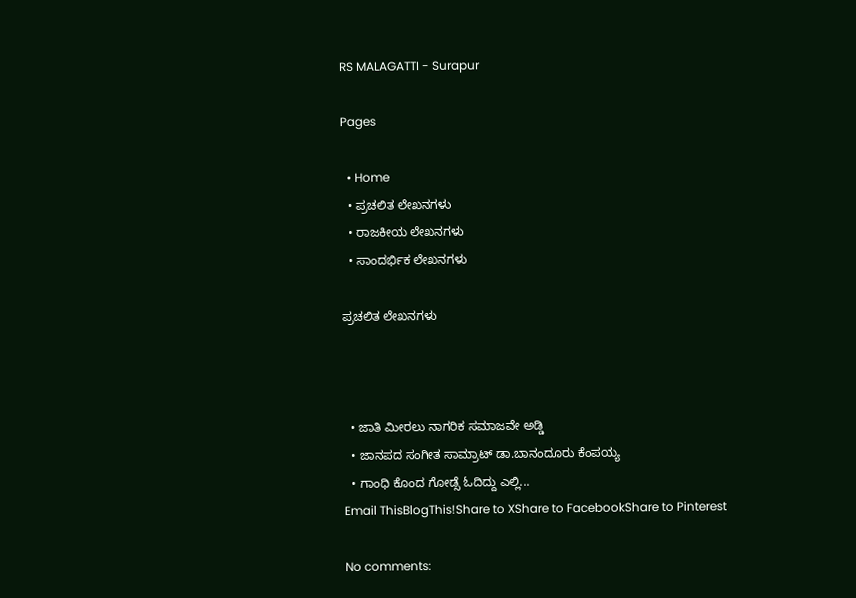RS MALAGATTI - Surapur

Pages

  • Home
  • ಪ್ರಚಲಿತ ಲೇಖನಗಳು
  • ರಾಜಕೀಯ ಲೇಖನಗಳು
  • ಸಾಂದರ್ಭಿಕ ಲೇಖನಗಳು

ಪ್ರಚಲಿತ ಲೇಖನಗಳು



  • ಜಾತಿ ಮೀರಲು ನಾಗರಿಕ ಸಮಾಜವೇ ಅಡ್ಡಿ
  • ಜಾನಪದ ಸಂಗೀತ ಸಾಮ್ರಾಟ್ ಡಾ.ಬಾನಂದೂರು ಕೆಂಪಯ್ಯ
  • ಗಾಂಧಿ ಕೊಂದ ಗೋಡ್ಸೆ ಓದಿದ್ದು ಎಲ್ಲಿ...
Email ThisBlogThis!Share to XShare to FacebookShare to Pinterest

No comments: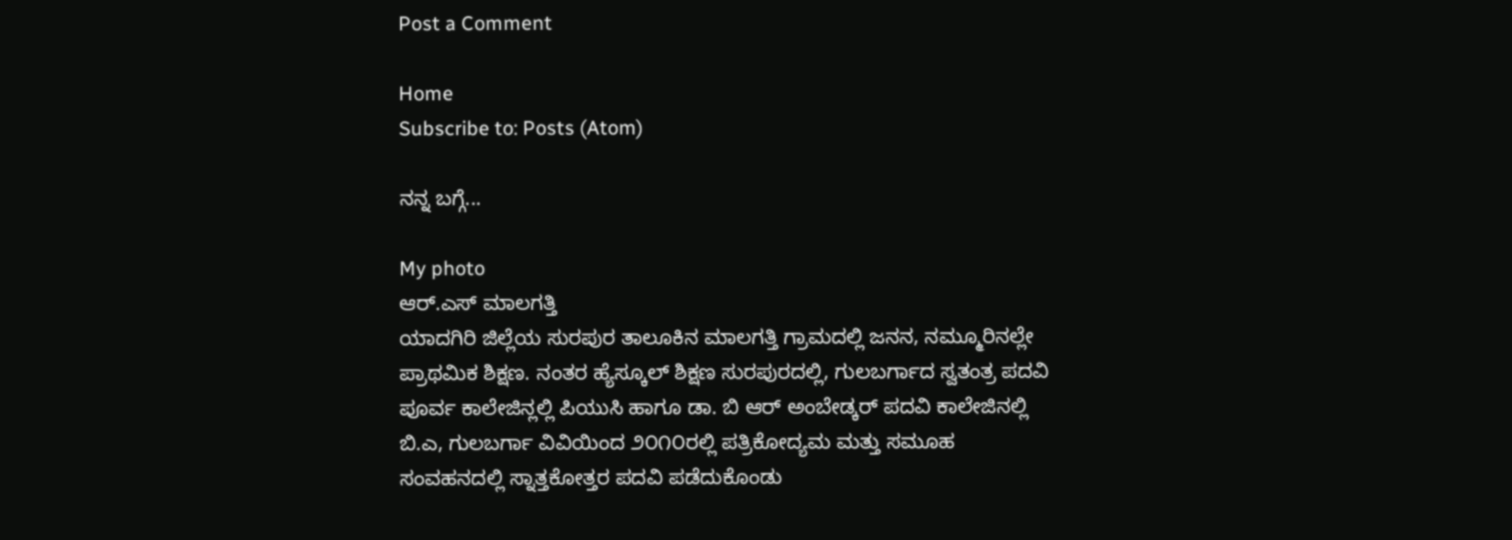Post a Comment

Home
Subscribe to: Posts (Atom)

ನನ್ನ ಬಗ್ಗೆ...

My photo
ಆರ್.ಎಸ್ ಮಾಲಗತ್ತಿ
ಯಾದಗಿರಿ ಜಿಲ್ಲೆಯ ಸುರಪುರ ತಾಲೂಕಿನ ಮಾಲಗತ್ತಿ ಗ್ರಾಮದಲ್ಲಿ ಜನನ, ನಮ್ಮೂರಿನಲ್ಲೇ ಪ್ರಾಥಮಿಕ ಶಿಕ್ಷಣ. ನಂತರ ಹ್ಯೆಸ್ಕೂಲ್ ಶಿಕ್ಷಣ ಸುರಪುರದಲ್ಲಿ, ಗುಲಬರ್ಗಾದ ಸ್ವತಂತ್ರ ಪದವಿ ಪೂರ್ವ ಕಾಲೇಜಿನ್ಲಲ್ಲಿ ಪಿಯುಸಿ ಹಾಗೂ ಡಾ. ಬಿ ಆರ್ ಅಂಬೇಡ್ಕರ್ ಪದವಿ ಕಾಲೇಜಿನಲ್ಲಿ ಬಿ.ಎ, ಗುಲಬರ್ಗಾ ವಿವಿಯಿಂದ ೨೦೧೦ರಲ್ಲಿ ಪತ್ರಿಕೋದ್ಯಮ ಮತ್ತು ಸಮೂಹ ಸಂವಹನದಲ್ಲಿ ಸ್ನಾತ್ತಕೋತ್ತರ ಪದವಿ ಪಡೆದುಕೊಂಡು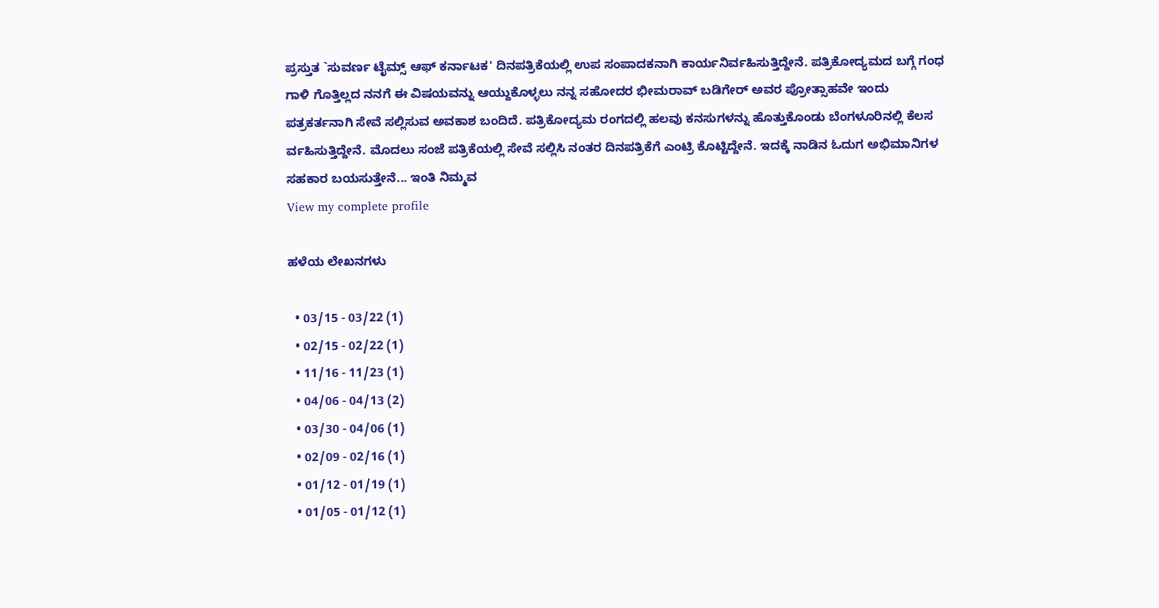ಪ್ರಸ್ತುತ `ಸುವರ್ಣ ಟೈಮ್ಸ್ ಆಫ್ ಕರ್ನಾಟಕ' ದಿನಪತ್ರಿಕೆಯಲ್ಲಿ ಉಪ ಸಂಪಾದಕನಾಗಿ ಕಾರ್ಯನಿರ್ವಹಿಸುತ್ತಿದ್ದೇನೆ. ಪತ್ರಿಕೋದ್ಯಮದ ಬಗ್ಗೆ ಗಂಧ ಗಾಳಿ ಗೊತ್ತಿಲ್ಲದ ನನಗೆ ಈ ವಿ‍‍‍ಷಯವನ್ನು ಆಯ್ದುಕೊಳ್ಳಲು ನನ್ನ ಸಹೋದರ ಭೀಮರಾವ್ ಬಡಿಗೇರ್ ಅವರ ಪ್ರೋತ್ಸಾಹವೇ ಇಂದು ಪತ್ರಕರ್ತನಾಗಿ ಸೇವೆ ಸಲ್ಲಿಸುವ ಅವಕಾಶ ಬಂದಿದೆ. ಪತ್ರಿಕೋದ್ಯಮ ರಂಗದಲ್ಲಿ ಹಲವು ಕನಸುಗಳನ್ನು ಹೊತ್ತುಕೊಂಡು ಬೆಂಗಳೂರಿನಲ್ಲಿ ಕೆಲಸ ರ್ವಹಿಸುತ್ತಿದ್ದೇನೆ. ಮೊದಲು ಸಂಜೆ ಪತ್ರಿಕೆಯಲ್ಲಿ ಸೇವೆ ಸಲ್ಲಿಸಿ ನಂತರ ದಿನಪತ್ರಿಕೆಗೆ ಎಂಟ್ರಿ ಕೊಟ್ಟಿದ್ದೇನೆ. ಇದಕ್ಕೆ ನಾಡಿನ ಓದುಗ ಅಭಿಮಾನಿಗಳ ಸಹಕಾರ ಬಯಸುತ್ತೇನೆ... ಇಂತಿ ನಿಮ್ಮವ
View my complete profile

ಹಳೆಯ ಲೇಖನಗಳು

  • 03/15 - 03/22 (1)
  • 02/15 - 02/22 (1)
  • 11/16 - 11/23 (1)
  • 04/06 - 04/13 (2)
  • 03/30 - 04/06 (1)
  • 02/09 - 02/16 (1)
  • 01/12 - 01/19 (1)
  • 01/05 - 01/12 (1)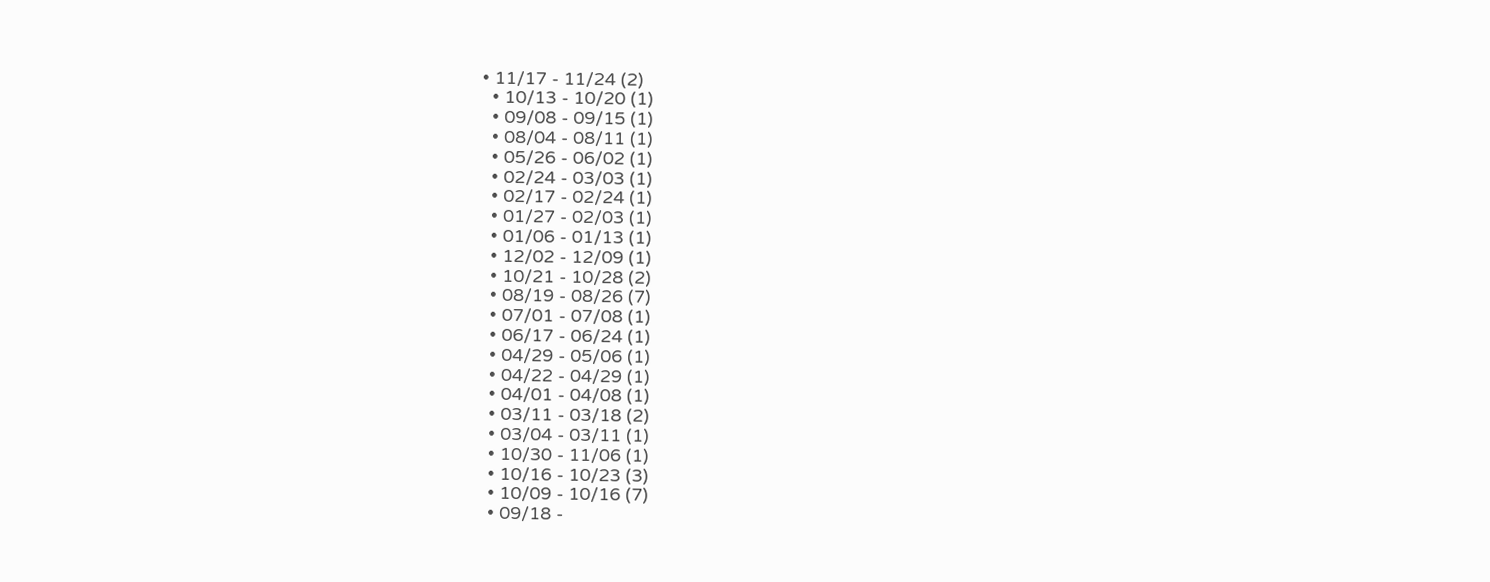• 11/17 - 11/24 (2)
  • 10/13 - 10/20 (1)
  • 09/08 - 09/15 (1)
  • 08/04 - 08/11 (1)
  • 05/26 - 06/02 (1)
  • 02/24 - 03/03 (1)
  • 02/17 - 02/24 (1)
  • 01/27 - 02/03 (1)
  • 01/06 - 01/13 (1)
  • 12/02 - 12/09 (1)
  • 10/21 - 10/28 (2)
  • 08/19 - 08/26 (7)
  • 07/01 - 07/08 (1)
  • 06/17 - 06/24 (1)
  • 04/29 - 05/06 (1)
  • 04/22 - 04/29 (1)
  • 04/01 - 04/08 (1)
  • 03/11 - 03/18 (2)
  • 03/04 - 03/11 (1)
  • 10/30 - 11/06 (1)
  • 10/16 - 10/23 (3)
  • 10/09 - 10/16 (7)
  • 09/18 -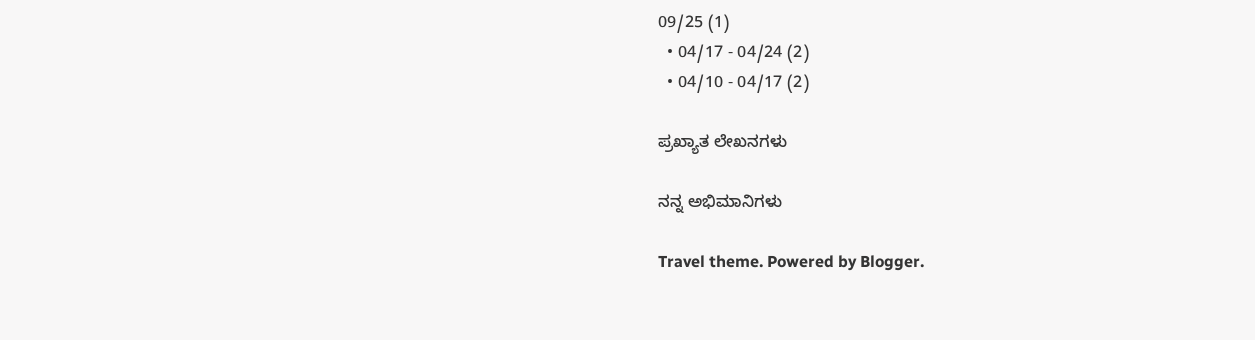09/25 (1)
  • 04/17 - 04/24 (2)
  • 04/10 - 04/17 (2)

ಪ್ರಖ್ಯಾತ ಲೇಖನಗಳು

ನನ್ನ ಅಭಿಮಾನಿಗಳು

Travel theme. Powered by Blogger.